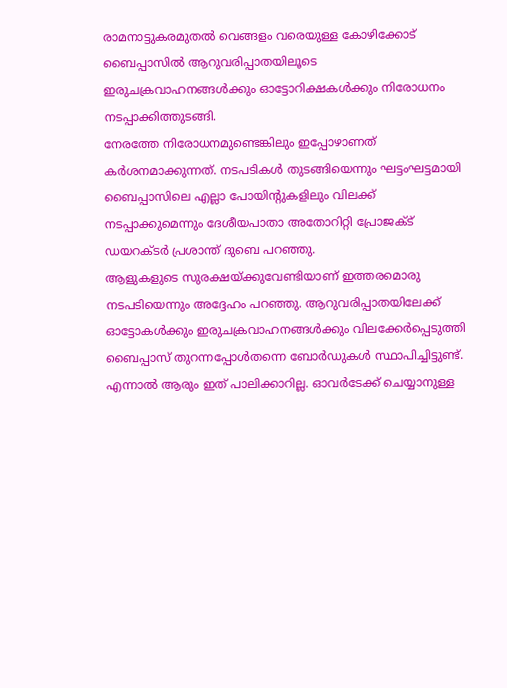രാമനാട്ടുകരമുതൽ വെങ്ങളം വരെയുള്ള കോഴിക്കോട് ബൈപ്പാസിൽ ആറുവരിപ്പാതയിലൂടെ ഇരുചക്രവാഹനങ്ങൾക്കും ഓട്ടോറിക്ഷകൾക്കും നിരോധനം നടപ്പാക്കിത്തുടങ്ങി.
നേരത്തേ നിരോധനമുണ്ടെങ്കിലും ഇപ്പോഴാണത് കർശനമാക്കുന്നത്. നടപടികൾ തുടങ്ങിയെന്നും ഘട്ടംഘട്ടമായി ബൈപ്പാസിലെ എല്ലാ പോയിന്റുകളിലും വിലക്ക് നടപ്പാക്കുമെന്നും ദേശീയപാതാ അതോറിറ്റി പ്രോജക്ട് ഡയറക്ടർ പ്രശാന്ത് ദുബെ പറഞ്ഞു.
ആളുകളുടെ സുരക്ഷയ്ക്കുവേണ്ടിയാണ് ഇത്തരമൊരു നടപടിയെന്നും അദ്ദേഹം പറഞ്ഞു. ആറുവരിപ്പാതയിലേക്ക് ഓട്ടോകൾക്കും ഇരുചക്രവാഹനങ്ങൾക്കും വിലക്കേർപ്പെടുത്തി ബൈപ്പാസ് തുറന്നപ്പോൾതന്നെ ബോർഡുകൾ സ്ഥാപിച്ചിട്ടുണ്ട്.
എന്നാൽ ആരും ഇത് പാലിക്കാറില്ല. ഓവർടേക്ക് ചെയ്യാനുള്ള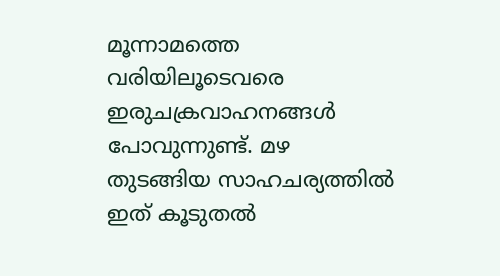മൂന്നാമത്തെ വരിയിലൂടെവരെ ഇരുചക്രവാഹനങ്ങൾ പോവുന്നുണ്ട്. മഴ തുടങ്ങിയ സാഹചര്യത്തിൽ ഇത് കൂടുതൽ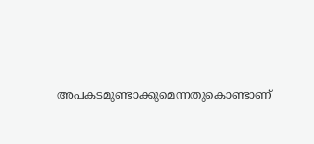അപകടമുണ്ടാക്കുമെന്നതുകൊണ്ടാണ്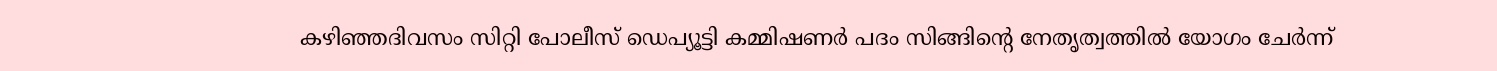കഴിഞ്ഞദിവസം സിറ്റി പോലീസ് ഡെപ്യൂട്ടി കമ്മിഷണർ പദം സിങ്ങിന്റെ നേതൃത്വത്തിൽ യോഗം ചേർന്ന്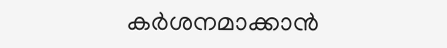കർശനമാക്കാൻ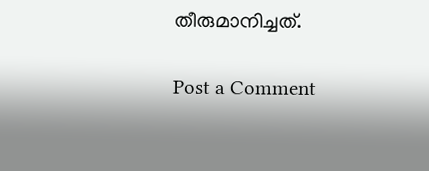തീരുമാനിച്ചത്.

Post a Comment